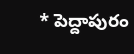* పెద్దాపురం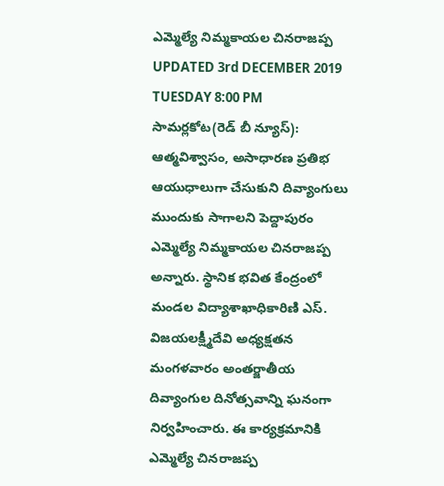ఎమ్మెల్యే నిమ్మకాయల చినరాజప్ప
UPDATED 3rd DECEMBER 2019 TUESDAY 8:00 PM
సామర్లకోట(రెడ్ బీ న్యూస్): ఆత్మవిశ్వాసం, అసాధారణ ప్రతిభ ఆయుధాలుగా చేసుకుని దివ్యాంగులు ముందుకు సాగాలని పెద్దాపురం ఎమ్మెల్యే నిమ్మకాయల చినరాజప్ప అన్నారు. స్థానిక భవిత కేంద్రంలో మండల విద్యాశాఖాధికారిణి ఎస్. విజయలక్ష్మీదేవి అధ్యక్షతన మంగళవారం అంతర్జాతీయ దివ్యాంగుల దినోత్సవాన్ని ఘనంగా నిర్వహించారు. ఈ కార్యక్రమానికి ఎమ్మెల్యే చినరాజప్ప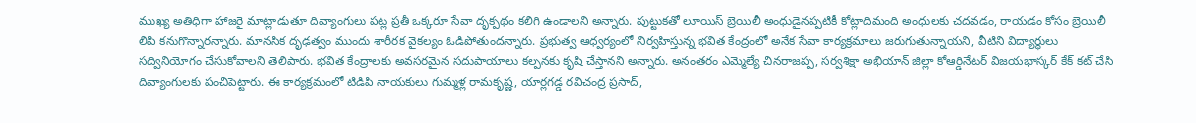ముఖ్య అతిధిగా హాజరై మాట్లాడుతూ దివ్యాంగులు పట్ల ప్రతీ ఒక్కరూ సేవా దృక్పథం కలిగి ఉండాలని అన్నారు. పుట్టుకతో లూయిస్ బ్రెయిలీ అంధుడైనప్పటికీ కోట్లాదిమంది అంధులకు చదవడం, రాయడం కోసం బ్రెయిలీ లిపి కనుగొన్నారన్నారు. మానసిక దృఢత్వం ముందు శారీరక వైకల్యం ఓడిపోతుందన్నారు. ప్రభుత్వ ఆధ్వర్యంలో నిర్వహిస్తున్న భవిత కేంద్రంలో అనేక సేవా కార్యక్రమాలు జరుగుతున్నాయని, వీటిని విద్యార్థులు సద్వినియోగం చేసుకోవాలని తెలిపారు. భవిత కేంద్రాలకు అవసరమైన సదుపాయాలు కల్పనకు కృషి చేస్తానని అన్నారు. అనంతరం ఎమ్మెల్యే చినరాజప్ప, సర్వశిక్షా అభియాన్ జిల్లా కోఆర్డినేటర్ విజయభాస్కర్ కేక్ కట్ చేసి దివ్యాంగులకు పంచిపెట్టారు. ఈ కార్యక్రమంలో టిడిపి నాయకులు గుమ్మళ్ల రామకృష్ణ, యార్లగడ్డ రవిచంద్ర ప్రసాద్,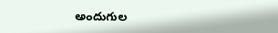అందుగుల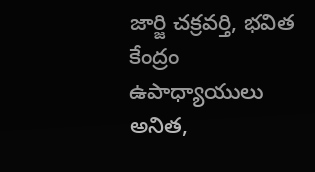జార్జి చక్రవర్తి, భవిత కేంద్రం ఉపాధ్యాయులు అనిత,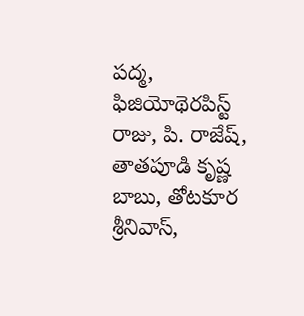పద్మ, ఫిజియోథెరపిస్ట్ రాజు, పి. రాజేష్, తాతపూడి కృష్ణ బాబు, తోటకూర శ్రీనివాస్,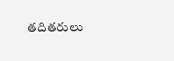తదితరులు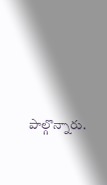పాల్గొన్నారు.